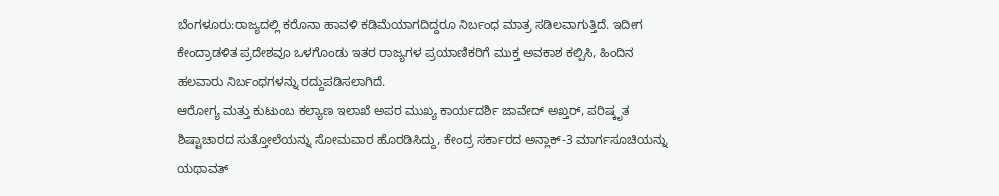ಬೆಂಗಳೂರು:ರಾಜ್ಯದಲ್ಲಿ ಕರೊನಾ ಹಾವಳಿ ಕಡಿಮೆಯಾಗದಿದ್ದರೂ ನಿರ್ಬಂಧ ಮಾತ್ರ ಸಡಿಲವಾಗುತ್ತಿದೆ. ಇದೀಗ ಕೇಂದ್ರಾಡಳಿತ ಪ್ರದೇಶವೂ ಒಳಗೊಂಡು ಇತರ ರಾಜ್ಯಗಳ ಪ್ರಯಾಣಿಕರಿಗೆ ಮುಕ್ತ ಅವಕಾಶ ಕಲ್ಪಿಸಿ, ಹಿಂದಿನ ಹಲವಾರು ನಿರ್ಬಂಧಗಳನ್ನು ರದ್ದುಪಡಿಸಲಾಗಿದೆ.
ಆರೋಗ್ಯ ಮತ್ತು ಕುಟುಂಬ ಕಲ್ಯಾಣ ಇಲಾಖೆ ಅಪರ ಮುಖ್ಯ ಕಾರ್ಯದರ್ಶಿ ಜಾವೇದ್ ಅಖ್ತರ್, ಪರಿಷ್ಕೃತ ಶಿಷ್ಟಾಚಾರದ ಸುತ್ತೋಲೆಯನ್ನು ಸೋಮವಾರ ಹೊರಡಿಸಿದ್ದು, ಕೇಂದ್ರ ಸರ್ಕಾರದ ಅನ್ಲಾಕ್-3 ಮಾರ್ಗಸೂಚಿಯನ್ನು ಯಥಾವತ್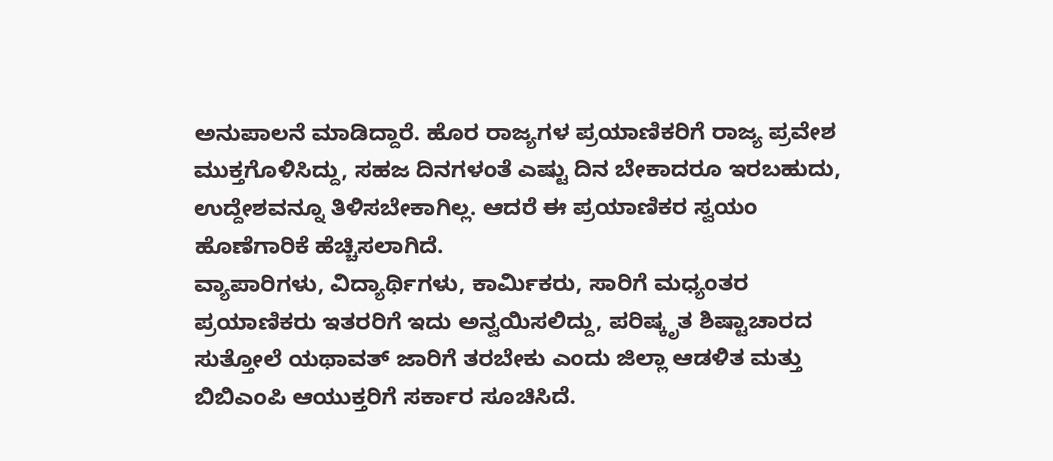ಅನುಪಾಲನೆ ಮಾಡಿದ್ದಾರೆ. ಹೊರ ರಾಜ್ಯಗಳ ಪ್ರಯಾಣಿಕರಿಗೆ ರಾಜ್ಯ ಪ್ರವೇಶ ಮುಕ್ತಗೊಳಿಸಿದ್ದು, ಸಹಜ ದಿನಗಳಂತೆ ಎಷ್ಟು ದಿನ ಬೇಕಾದರೂ ಇರಬಹುದು, ಉದ್ದೇಶವನ್ನೂ ತಿಳಿಸಬೇಕಾಗಿಲ್ಲ. ಆದರೆ ಈ ಪ್ರಯಾಣಿಕರ ಸ್ವಯಂ ಹೊಣೆಗಾರಿಕೆ ಹೆಚ್ಚಿಸಲಾಗಿದೆ.
ವ್ಯಾಪಾರಿಗಳು, ವಿದ್ಯಾರ್ಥಿಗಳು, ಕಾರ್ವಿುಕರು, ಸಾರಿಗೆ ಮಧ್ಯಂತರ ಪ್ರಯಾಣಿಕರು ಇತರರಿಗೆ ಇದು ಅನ್ವಯಿಸಲಿದ್ದು, ಪರಿಷ್ಕೃತ ಶಿಷ್ಟಾಚಾರದ ಸುತ್ತೋಲೆ ಯಥಾವತ್ ಜಾರಿಗೆ ತರಬೇಕು ಎಂದು ಜಿಲ್ಲಾ ಆಡಳಿತ ಮತ್ತು ಬಿಬಿಎಂಪಿ ಆಯುಕ್ತರಿಗೆ ಸರ್ಕಾರ ಸೂಚಿಸಿದೆ.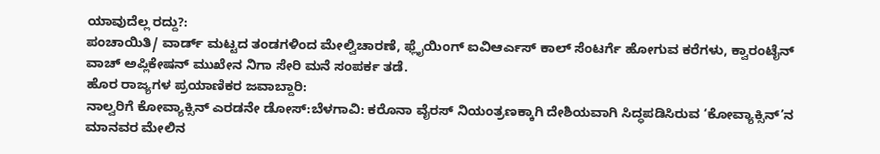ಯಾವುದೆಲ್ಲ ರದ್ದು?:
ಪಂಚಾಯಿತಿ/ ವಾರ್ಡ್ ಮಟ್ಟದ ತಂಡಗಳಿಂದ ಮೇಲ್ವಿಚಾರಣೆ, ಫ್ಲೈಯಿಂಗ್ ಐವಿಆರ್ಎಸ್ ಕಾಲ್ ಸೆಂಟರ್ಗೆ ಹೋಗುವ ಕರೆಗಳು, ಕ್ವಾರಂಟೈನ್ ವಾಚ್ ಅಪ್ಲಿಕೇಷನ್ ಮುಖೇನ ನಿಗಾ ಸೇರಿ ಮನೆ ಸಂಪರ್ಕ ತಡೆ.
ಹೊರ ರಾಜ್ಯಗಳ ಪ್ರಯಾಣಿಕರ ಜವಾಬ್ದಾರಿ:
ನಾಲ್ವರಿಗೆ ಕೋವ್ಯಾಕ್ಸಿನ್ ಎರಡನೇ ಡೋಸ್:ಬೆಳಗಾವಿ: ಕರೊನಾ ವೈರಸ್ ನಿಯಂತ್ರಣಕ್ಕಾಗಿ ದೇಶಿಯವಾಗಿ ಸಿದ್ಧಪಡಿಸಿರುವ ‘ಕೋವ್ಯಾಕ್ಸಿನ್’ನ ಮಾನವರ ಮೇಲಿನ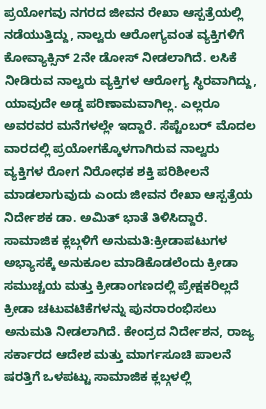ಪ್ರಯೋಗವು ನಗರದ ಜೀವನ ರೇಖಾ ಆಸ್ಪತ್ರೆಯಲ್ಲಿ ನಡೆಯುತ್ತಿದ್ದು, ನಾಲ್ವರು ಆರೋಗ್ಯವಂತ ವ್ಯಕ್ತಿಗಳಿಗೆ ಕೋವ್ಯಾಕ್ಸಿನ್ 2ನೇ ಡೋಸ್ ನೀಡಲಾಗಿದೆ. ಲಸಿಕೆ ನೀಡಿರುವ ನಾಲ್ವರು ವ್ಯಕ್ತಿಗಳ ಆರೋಗ್ಯ ಸ್ಥಿರವಾಗಿದ್ದು, ಯಾವುದೇ ಅಡ್ಡ ಪರಿಣಾಮವಾಗಿಲ್ಲ. ಎಲ್ಲರೂ ಅವರವರ ಮನೆಗಳಲ್ಲೇ ಇದ್ದಾರೆ. ಸೆಪ್ಟೆಂಬರ್ ಮೊದಲ ವಾರದಲ್ಲಿ ಪ್ರಯೋಗಕ್ಕೊಳಗಾಗಿರುವ ನಾಲ್ವರು ವ್ಯಕ್ತಿಗಳ ರೋಗ ನಿರೋಧಕ ಶಕ್ತಿ ಪರಿಶೀಲನೆ ಮಾಡಲಾಗುವುದು ಎಂದು ಜೀವನ ರೇಖಾ ಆಸ್ಪತ್ರೆಯ ನಿರ್ದೇಶಕ ಡಾ. ಅಮಿತ್ ಭಾತೆ ತಿಳಿಸಿದ್ದಾರೆ.
ಸಾಮಾಜಿಕ ಕ್ಲಬ್ಗಳಿಗೆ ಅನುಮತಿ:ಕ್ರೀಡಾಪಟುಗಳ ಅಭ್ಯಾಸಕ್ಕೆ ಅನುಕೂಲ ಮಾಡಿಕೊಡಲೆಂದು ಕ್ರೀಡಾ ಸಮುಚ್ಚಯ ಮತ್ತು ಕ್ರೀಡಾಂಗಣದಲ್ಲಿ ಪ್ರೇಕ್ಷಕರಿಲ್ಲದೆ ಕ್ರೀಡಾ ಚಟುವಟಿಕೆಗಳನ್ನು ಪುನರಾರಂಭಿಸಲು ಅನುಮತಿ ನೀಡಲಾಗಿದೆ. ಕೇಂದ್ರದ ನಿರ್ದೇಶನ, ರಾಜ್ಯ ಸರ್ಕಾರದ ಆದೇಶ ಮತ್ತು ಮಾರ್ಗಸೂಚಿ ಪಾಲನೆ ಷರತ್ತಿಗೆ ಒಳಪಟ್ಟು ಸಾಮಾಜಿಕ ಕ್ಲಬ್ಗಳಲ್ಲಿ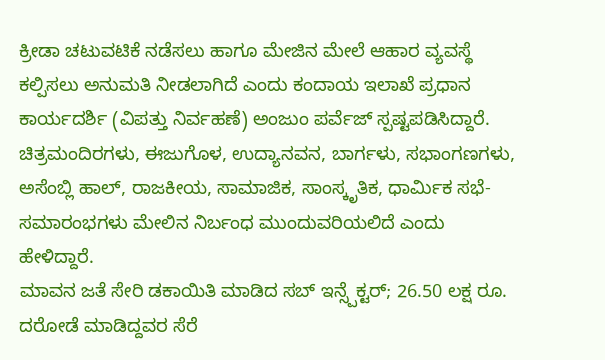ಕ್ರೀಡಾ ಚಟುವಟಿಕೆ ನಡೆಸಲು ಹಾಗೂ ಮೇಜಿನ ಮೇಲೆ ಆಹಾರ ವ್ಯವಸ್ಥೆ ಕಲ್ಪಿಸಲು ಅನುಮತಿ ನೀಡಲಾಗಿದೆ ಎಂದು ಕಂದಾಯ ಇಲಾಖೆ ಪ್ರಧಾನ ಕಾರ್ಯದರ್ಶಿ (ವಿಪತ್ತು ನಿರ್ವಹಣೆ) ಅಂಜುಂ ಪರ್ವೆಜ್ ಸ್ಪಷ್ಟಪಡಿಸಿದ್ದಾರೆ. ಚಿತ್ರಮಂದಿರಗಳು, ಈಜುಗೊಳ, ಉದ್ಯಾನವನ, ಬಾರ್ಗಳು, ಸಭಾಂಗಣಗಳು, ಅಸೆಂಬ್ಲಿ ಹಾಲ್, ರಾಜಕೀಯ, ಸಾಮಾಜಿಕ, ಸಾಂಸ್ಕೃತಿಕ, ಧಾರ್ವಿುಕ ಸಭೆ-ಸಮಾರಂಭಗಳು ಮೇಲಿನ ನಿರ್ಬಂಧ ಮುಂದುವರಿಯಲಿದೆ ಎಂದು ಹೇಳಿದ್ದಾರೆ.
ಮಾವನ ಜತೆ ಸೇರಿ ಡಕಾಯಿತಿ ಮಾಡಿದ ಸಬ್ ಇನ್ಸ್ಪೆಕ್ಟರ್; 26.50 ಲಕ್ಷ ರೂ. ದರೋಡೆ ಮಾಡಿದ್ದವರ ಸೆರೆ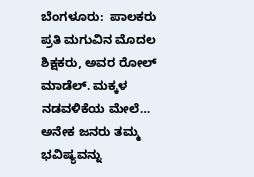ಬೆಂಗಳೂರು:  ಪಾಲಕರು ಪ್ರತಿ ಮಗುವಿನ ಮೊದಲ ಶಿಕ್ಷಕರು, ಅವರ ರೋಲ್ ಮಾಡೆಲ್. ಮಕ್ಕಳ ನಡವಳಿಕೆಯ ಮೇಲೆ…
ಅನೇಕ ಜನರು ತಮ್ಮ ಭವಿಷ್ಯವನ್ನು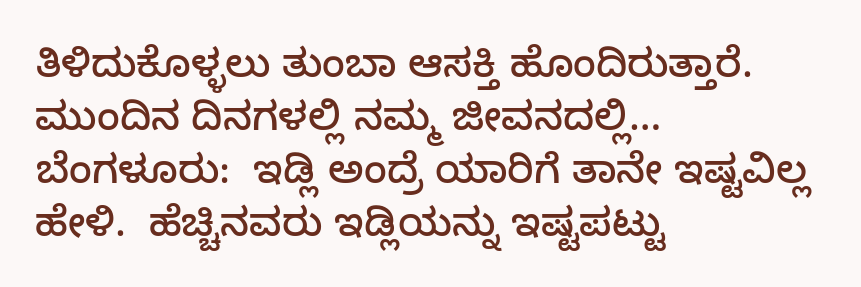ತಿಳಿದುಕೊಳ್ಳಲು ತುಂಬಾ ಆಸಕ್ತಿ ಹೊಂದಿರುತ್ತಾರೆ. ಮುಂದಿನ ದಿನಗಳಲ್ಲಿ ನಮ್ಮ ಜೀವನದಲ್ಲಿ…
ಬೆಂಗಳೂರು:  ಇಡ್ಲಿ ಅಂದ್ರೆ ಯಾರಿಗೆ ತಾನೇ ಇಷ್ಟವಿಲ್ಲ ಹೇಳಿ.  ಹೆಚ್ಚಿನವರು ಇಡ್ಲಿಯನ್ನು ಇಷ್ಟಪಟ್ಟು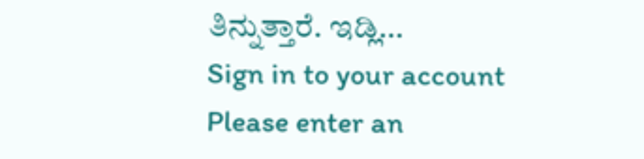ತಿನ್ನುತ್ತಾರೆ. ಇಡ್ಲಿ…
Sign in to your account
Please enter an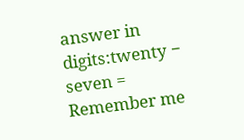answer in digits:twenty − seven =
Remember me